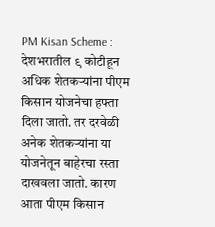PM Kisan Scheme : देशभरातील ९ कोटीहून अधिक शेतकऱ्यांना पीएम किसान योजनेचा हफ्ता दिला जातो. तर दरवेळी अनेक शेतकऱ्यांना या योजनेतून बाहेरचा रस्ता दाखवला जातो. कारण आता पीएम किसान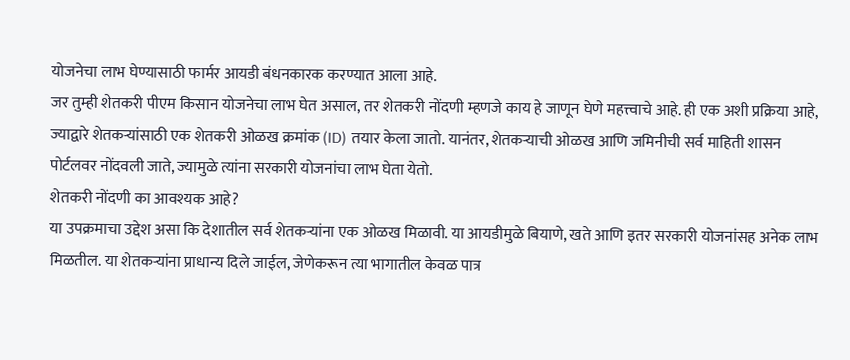योजनेचा लाभ घेण्यासाठी फार्मर आयडी बंधनकारक करण्यात आला आहे.
जर तुम्ही शेतकरी पीएम किसान योजनेचा लाभ घेत असाल, तर शेतकरी नोंदणी म्हणजे काय हे जाणून घेणे महत्त्वाचे आहे. ही एक अशी प्रक्रिया आहे, ज्याद्वारे शेतकऱ्यांसाठी एक शेतकरी ओळख क्रमांक (ID) तयार केला जातो. यानंतर, शेतकऱ्याची ओळख आणि जमिनीची सर्व माहिती शासन पोर्टलवर नोंदवली जाते, ज्यामुळे त्यांना सरकारी योजनांचा लाभ घेता येतो.
शेतकरी नोंदणी का आवश्यक आहे?
या उपक्रमाचा उद्देश असा कि देशातील सर्व शेतकऱ्यांना एक ओळख मिळावी. या आयडीमुळे बियाणे, खते आणि इतर सरकारी योजनांसह अनेक लाभ मिळतील. या शेतकऱ्यांना प्राधान्य दिले जाईल, जेणेकरून त्या भागातील केवळ पात्र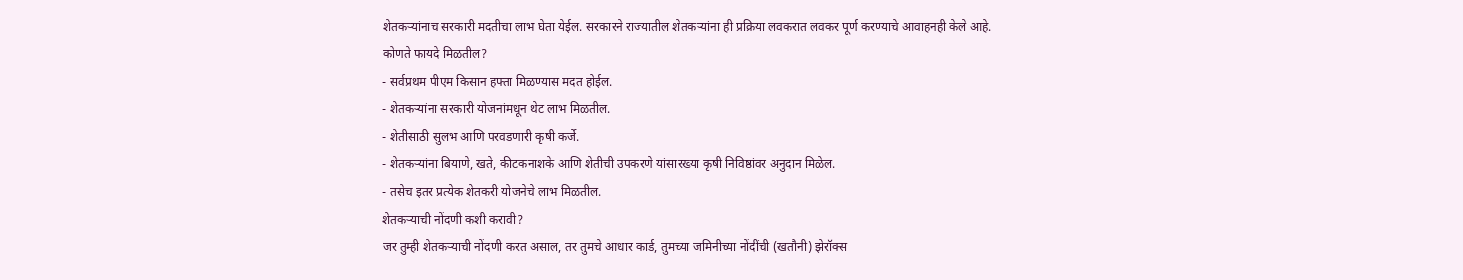शेतकऱ्यांनाच सरकारी मदतीचा लाभ घेता येईल. सरकारने राज्यातील शेतकऱ्यांना ही प्रक्रिया लवकरात लवकर पूर्ण करण्याचे आवाहनही केले आहे.
कोणते फायदे मिळतील?
- सर्वप्रथम पीएम किसान हफ्ता मिळण्यास मदत होईल.
- शेतकऱ्यांना सरकारी योजनांमधून थेट लाभ मिळतील.
- शेतीसाठी सुलभ आणि परवडणारी कृषी कर्जे.
- शेतकऱ्यांना बियाणे, खते, कीटकनाशके आणि शेतीची उपकरणे यांसारख्या कृषी निविष्ठांवर अनुदान मिळेल.
- तसेच इतर प्रत्येक शेतकरी योजनेचे लाभ मिळतील.
शेतकऱ्याची नोंदणी कशी करावी?
जर तुम्ही शेतकऱ्याची नोंदणी करत असाल, तर तुमचे आधार कार्ड, तुमच्या जमिनीच्या नोंदींची (खतौनी) झेरॉक्स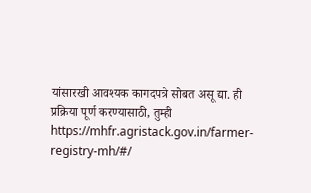यांसारखी आवश्यक कागदपत्रे सोबत असू द्या. ही प्रक्रिया पूर्ण करण्यासाठी, तुम्ही https://mhfr.agristack.gov.in/farmer-registry-mh/#/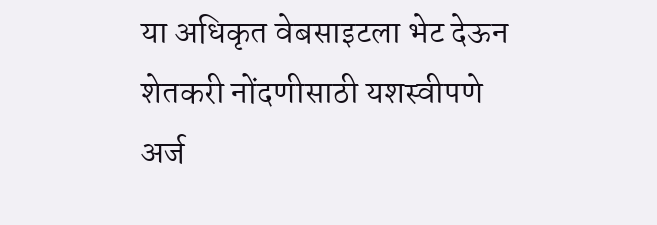या अधिकृत वेबसाइटला भेट देऊन शेतकरी नोंदणीसाठी यशस्वीपणे अर्ज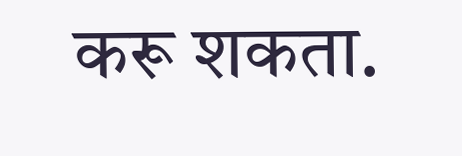करू शकता.